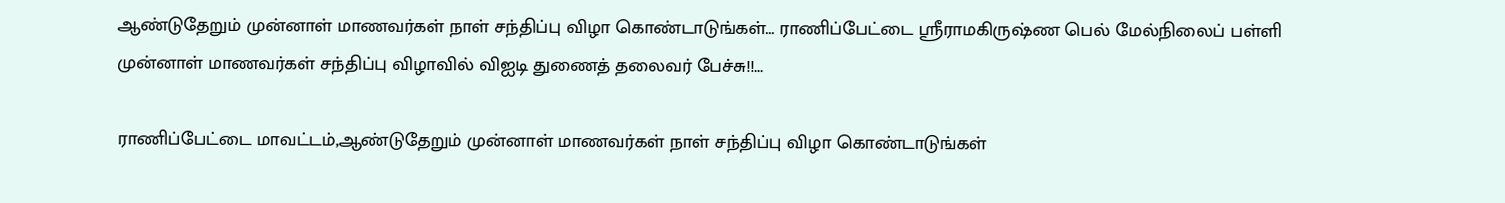ஆண்டுதேறும் முன்னாள் மாணவர்கள் நாள் சந்திப்பு விழா கொண்டாடுங்கள்... ராணிப்பேட்டை ஸ்ரீராமகிருஷ்ண பெல் மேல்நிலைப் பள்ளி முன்னாள் மாணவர்கள் சந்திப்பு விழாவில் விஐடி துணைத் தலைவர் பேச்சு!!...

ராணிப்பேட்டை மாவட்டம்,ஆண்டுதேறும் முன்னாள் மாணவர்கள் நாள் சந்திப்பு விழா கொண்டாடுங்கள்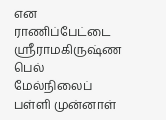என  ராணிப்பேட்டை ஸ்ரீராமகிருஷ்ண பெல் மேல்நிலைப் பள்ளி முன்னாள்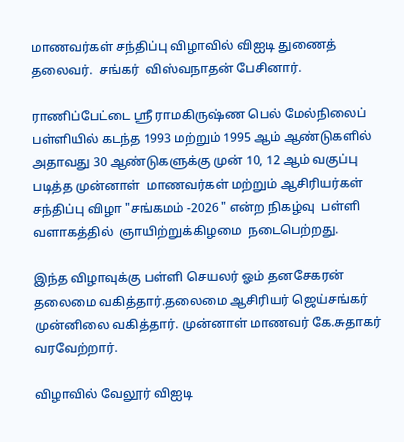மாணவர்கள் சந்திப்பு விழாவில் விஐடி துணைத் தலைவர்.  சங்கர்  விஸ்வநாதன் பேசினார்.

ராணிப்பேட்டை ஸ்ரீ ராமகிருஷ்ண பெல் மேல்நிலைப் பள்ளியில் கடந்த 1993 மற்றும் 1995 ஆம் ஆண்டுகளில் அதாவது 30 ஆண்டுகளுக்கு முன் 10, 12 ஆம் வகுப்பு படித்த முன்னாள்  மாணவர்கள் மற்றும் ஆசிரியர்கள்  சந்திப்பு விழா "சங்கமம் -2026 " என்ற நிகழ்வு  பள்ளி  வளாகத்தில்  ஞாயிற்றுக்கிழமை  நடைபெற்றது.

இந்த விழாவுக்கு பள்ளி செயலர் ஓம் தனசேகரன் தலைமை வகித்தார்.தலைமை ஆசிரியர் ஜெய்சங்கர் முன்னிலை வகித்தார். முன்னாள் மாணவர் கே.சுதாகர் வரவேற்றார்.

விழாவில் வேலூர் விஐடி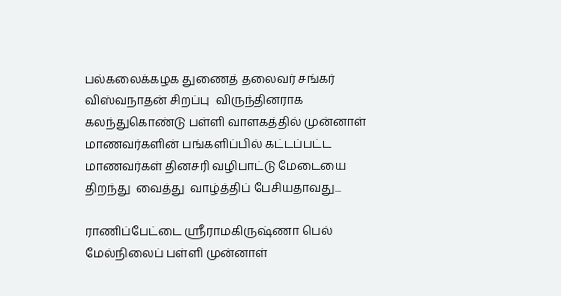பல்கலைக்கழக துணைத் தலைவர் சங்கர் விஸ்வநாதன் சிறப்பு  விருந்தினராக கலந்துகொண்டு பள்ளி வாளகத்தில் முன்னாள் மாணவர்களின் பங்களிப்பில் கட்டப்பட்ட மாணவர்கள் தினசரி வழிபாட்டு மேடையை திறந்து  வைத்து  வாழ்த்திப் பேசியதாவது...

ராணிப்பேட்டை ஸ்ரீராமகிருஷ்ணா பெல் மேல்நிலைப் பள்ளி முன்னாள்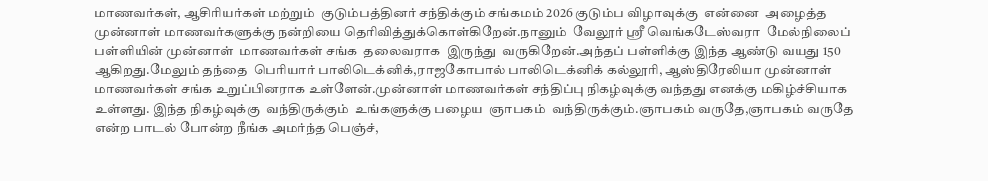மாணவர்கள், ஆசிரியர்கள் மற்றும்  குடும்பத்தினர் சந்திக்கும் சங்கமம் 2026 குடும்ப விழாவுக்கு  என்னை  அழைத்த முன்னாள் மாணவர்களுக்கு நன்றியை தெரிவித்துக்கொள்கிறேன்.நானும்  வேலூர் ஸ்ரீ வெங்கடேஸ்வரா  மேல்நிலைப்  பள்ளியின் முன்னாள்  மாணவர்கள் சங்க  தலைவராக  இருந்து  வருகிறேன்.அந்தப் பள்ளிக்கு இந்த ஆண்டு வயது 150 ஆகிறது.மேலும் தந்தை  பெரியார் பாலிடெக்னிக்,ராஜகோபால் பாலிடெக்னிக் கல்லூரி, ஆஸ்திரேலியா முன்னாள் மாணவர்கள் சங்க உறுப்பினராக உள்ளேன்.முன்னாள் மாணவர்கள் சந்திப்பு நிகழ்வுக்கு வந்தது எனக்கு மகிழ்ச்சியாக உள்ளது. இந்த நிகழ்வுக்கு  வந்திருக்கும்  உங்களுக்கு பழைய  ஞாபகம்  வந்திருக்கும்.ஞாபகம் வருதே,ஞாபகம் வருதே என்ற பாடல் போன்ற நீங்க அமர்ந்த பெஞ்ச்,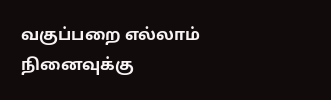வகுப்பறை எல்லாம் நினைவுக்கு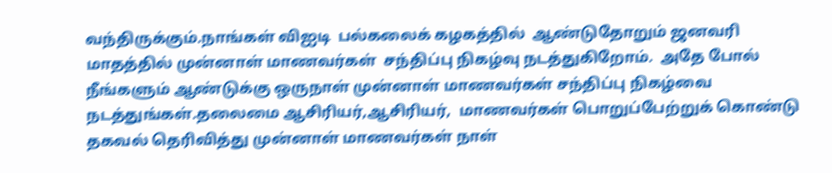வந்திருக்கும்.நாங்கள் விஐடி  பல்கலைக் கழகத்தில்  ஆண்டுதோறும் ஜனவரி மாதத்தில் முன்னாள் மாணவர்கள்  சந்திப்பு நிகழ்வு நடத்துகிறோம்.  அதே போல் நீங்களும் ஆண்டுக்கு ஒருநாள் முன்னாள் மாணவர்கள் சந்திப்பு நிகழ்வை  நடத்துங்கள்.தலைமை ஆசிரியர்,ஆசிரியர்,  மாணவர்கள் பொறுப்பேற்றுக் கொண்டு தகவல் தெரிவித்து முன்னாள் மாணவர்கள் நாள்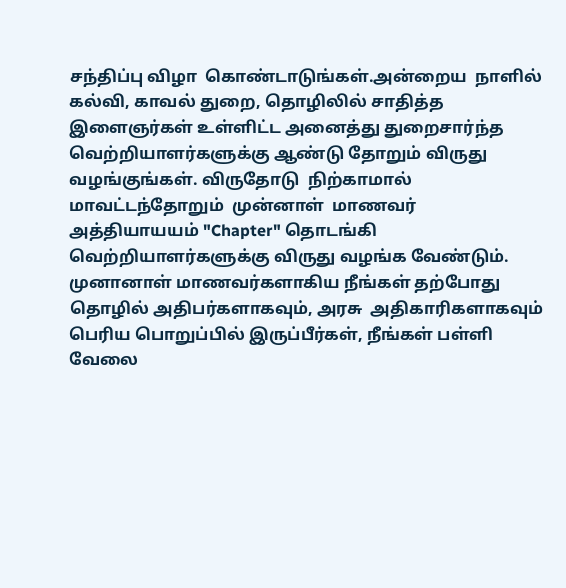சந்திப்பு விழா  கொண்டாடுங்கள்.அன்றைய  நாளில்  கல்வி, காவல் துறை, தொழிலில் சாதித்த இளைஞர்கள் உள்ளிட்ட அனைத்து துறைசார்ந்த  வெற்றியாளர்களுக்கு ஆண்டு தோறும் விருது வழங்குங்கள். விருதோடு  நிற்காமால்  மாவட்டந்தோறும்  முன்னாள்  மாணவர்  அத்தியாயயம் "Chapter" தொடங்கி  வெற்றியாளர்களுக்கு விருது வழங்க வேண்டும்.  முனானாள் மாணவர்களாகிய நீங்கள் தற்போது தொழில் அதிபர்களாகவும், அரசு  அதிகாரிகளாகவும் பெரிய பொறுப்பில் இருப்பீர்கள், நீங்கள் பள்ளி வேலை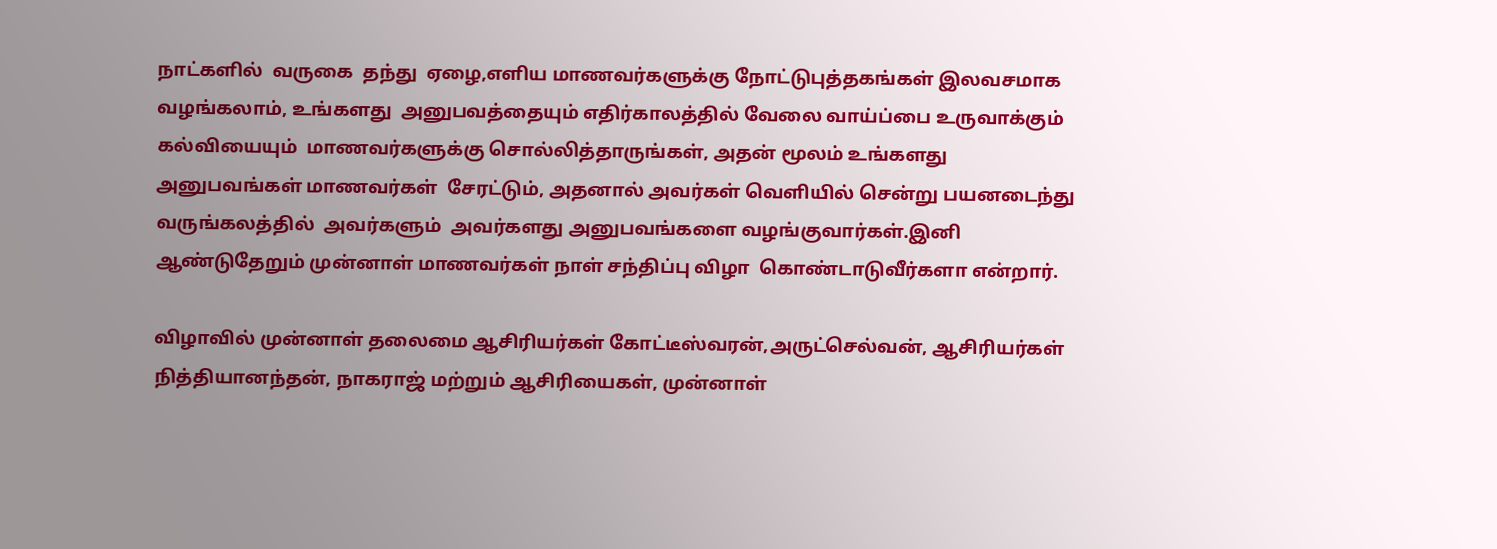நாட்களில்  வருகை  தந்து  ஏழை,எளிய மாணவர்களுக்கு நோட்டுபுத்தகங்கள் இலவசமாக வழங்கலாம், உங்களது  அனுபவத்தையும் எதிர்காலத்தில் வேலை வாய்ப்பை உருவாக்கும் கல்வியையும்  மாணவர்களுக்கு சொல்லித்தாருங்கள், அதன் மூலம் உங்களது அனுபவங்கள் மாணவர்கள்  சேரட்டும், அதனால் அவர்கள் வெளியில் சென்று பயனடைந்து வருங்கலத்தில்  அவர்களும்  அவர்களது அனுபவங்களை வழங்குவார்கள்.இனி ஆண்டுதேறும் முன்னாள் மாணவர்கள் நாள் சந்திப்பு விழா  கொண்டாடுவீர்களா என்றார்.

விழாவில் முன்னாள் தலைமை ஆசிரியர்கள் கோட்டீஸ்வரன்,அருட்செல்வன், ஆசிரியர்கள் நித்தியானந்தன், நாகராஜ் மற்றும் ஆசிரியைகள், முன்னாள்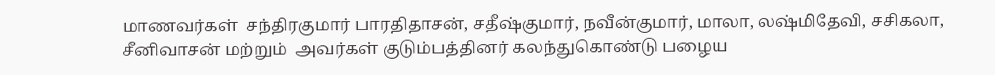மாணவர்கள்  சந்திரகுமார் பாரதிதாசன், சதீஷ்குமார், நவீன்குமார், மாலா, லஷ்மிதேவி, சசிகலா, சீனிவாசன் மற்றும்  அவர்கள் குடும்பத்தினர் கலந்துகொண்டு பழைய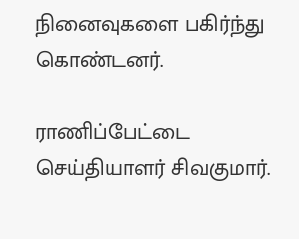நினைவுகளை பகிர்ந்து கொண்டனர்.

ராணிப்பேட்டை செய்தியாளர் சிவகுமார்.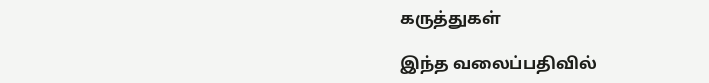கருத்துகள்

இந்த வலைப்பதிவில்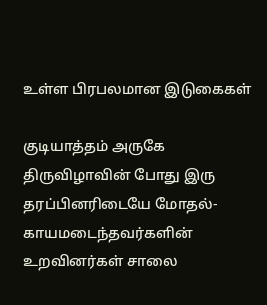உள்ள பிரபலமான இடுகைகள்

குடியாத்தம் அருகே திருவிழாவின் போது இரு தரப்பினரிடையே மோதல்- காயமடைந்தவர்களின் உறவினர்கள் சாலை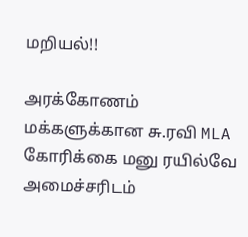மறியல்!!

அரக்கோணம் மக்களுக்கான சு.ரவி MLA கோரிக்கை மனு ரயில்வே அமைச்சரிடம்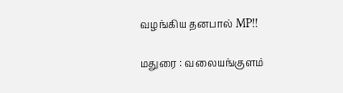வழங்கிய தனபால் MP!!

மதுரை : வலையங்குளம்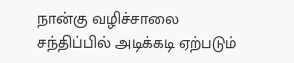நான்கு வழிச்சாலை சந்திப்பில் அடிக்கடி ஏற்படும்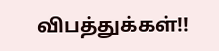விபத்துக்கள்!!